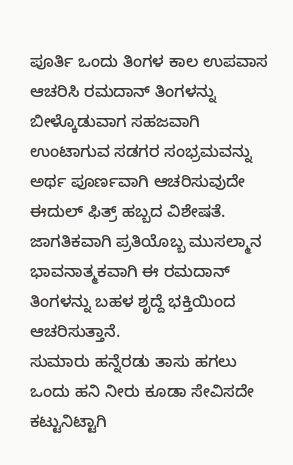ಪೂರ್ತಿ ಒಂದು ತಿಂಗಳ ಕಾಲ ಉಪವಾಸ ಆಚರಿಸಿ ರಮದಾನ್ ತಿಂಗಳನ್ನು ಬೀಳ್ಕೊಡುವಾಗ ಸಹಜವಾಗಿ ಉಂಟಾಗುವ ಸಡಗರ ಸಂಭ್ರಮವನ್ನು ಅರ್ಥ ಪೂರ್ಣವಾಗಿ ಆಚರಿಸುವುದೇ ಈದುಲ್ ಫಿತ್ರ್ ಹಬ್ಬದ ವಿಶೇಷತೆ.
ಜಾಗತಿಕವಾಗಿ ಪ್ರತಿಯೊಬ್ಬ ಮುಸಲ್ಮಾನ ಭಾವನಾತ್ಮಕವಾಗಿ ಈ ರಮದಾನ್ ತಿಂಗಳನ್ನು ಬಹಳ ಶೃದ್ದೆ ಭಕ್ತಿಯಿಂದ ಆಚರಿಸುತ್ತಾನೆ.
ಸುಮಾರು ಹನ್ನೆರಡು ತಾಸು ಹಗಲು ಒಂದು ಹನಿ ನೀರು ಕೂಡಾ ಸೇವಿಸದೇ ಕಟ್ಟುನಿಟ್ಟಾಗಿ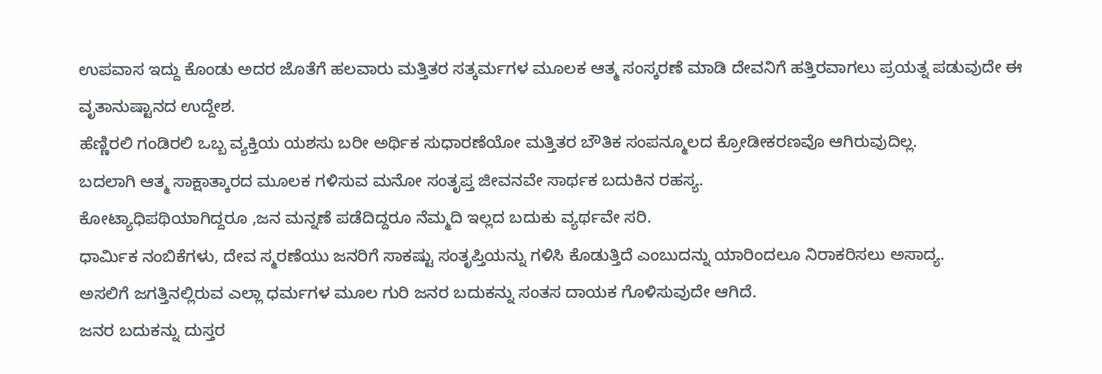ಉಪವಾಸ ಇದ್ದು ಕೊಂಡು ಅದರ ಜೊತೆಗೆ ಹಲವಾರು ಮತ್ತಿತರ ಸತ್ಕರ್ಮಗಳ ಮೂಲಕ ಆತ್ಮ ಸಂಸ್ಕರಣೆ ಮಾಡಿ ದೇವನಿಗೆ ಹತ್ತಿರವಾಗಲು ಪ್ರಯತ್ನ ಪಡುವುದೇ ಈ ವೃತಾನುಷ್ಟಾನದ ಉದ್ದೇಶ.
ಹೆಣ್ಣಿರಲಿ ಗಂಡಿರಲಿ ಒಬ್ಬ ವ್ಯಕ್ತಿಯ ಯಶಸು ಬರೀ ಅರ್ಥಿಕ ಸುಧಾರಣೆಯೋ ಮತ್ತಿತರ ಬೌತಿಕ ಸಂಪನ್ಮೂಲದ ಕ್ರೋಡೀಕರಣವೊ ಆಗಿರುವುದಿಲ್ಲ.
ಬದಲಾಗಿ ಆತ್ಮ ಸಾಕ್ಷಾತ್ಕಾರದ ಮೂಲಕ ಗಳಿಸುವ ಮನೋ ಸಂತೃಪ್ತ ಜೀವನವೇ ಸಾರ್ಥಕ ಬದುಕಿನ ರಹಸ್ಯ.
ಕೋಟ್ಯಾಧಿಪಥಿಯಾಗಿದ್ದರೂ ,ಜನ ಮನ್ನಣೆ ಪಡೆದಿದ್ದರೂ ನೆಮ್ಮದಿ ಇಲ್ಲದ ಬದುಕು ವ್ಯರ್ಥವೇ ಸರಿ.
ಧಾರ್ಮಿಕ ನಂಬಿಕೆಗಳು, ದೇವ ಸ್ಮರಣೆಯು ಜನರಿಗೆ ಸಾಕಷ್ಟು ಸಂತೃಪ್ತಿಯನ್ನು ಗಳಿಸಿ ಕೊಡುತ್ತಿದೆ ಎಂಬುದನ್ನು ಯಾರಿಂದಲೂ ನಿರಾಕರಿಸಲು ಅಸಾದ್ಯ.
ಅಸಲಿಗೆ ಜಗತ್ತಿನಲ್ಲಿರುವ ಎಲ್ಲಾ ಧರ್ಮಗಳ ಮೂಲ ಗುರಿ ಜನರ ಬದುಕನ್ನು ಸಂತಸ ದಾಯಕ ಗೊಳಿಸುವುದೇ ಆಗಿದೆ.
ಜನರ ಬದುಕನ್ನು ದುಸ್ತರ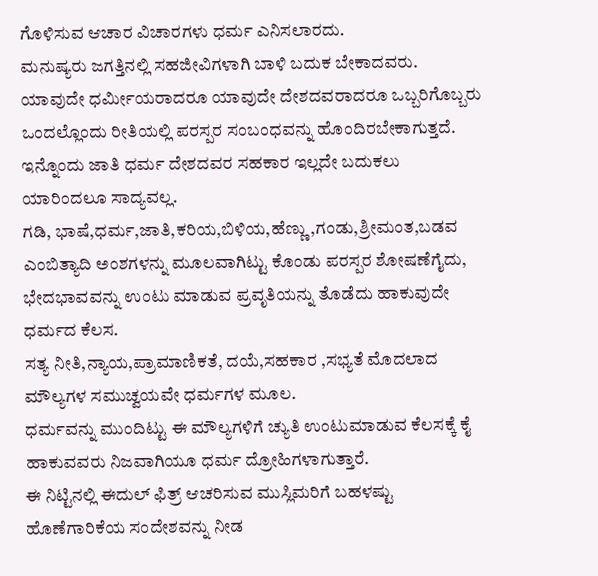ಗೊಳಿಸುವ ಆಚಾರ ವಿಚಾರಗಳು ಧರ್ಮ ಎನಿಸಲಾರದು.
ಮನುಷ್ಯರು ಜಗತ್ತಿನಲ್ಲಿ ಸಹಜೀವಿಗಳಾಗಿ ಬಾಳಿ ಬದುಕ ಬೇಕಾದವರು.
ಯಾವುದೇ ಧರ್ಮೀಯರಾದರೂ ಯಾವುದೇ ದೇಶದವರಾದರೂ ಒಬ್ಬರಿಗೊಬ್ಬರು ಒಂದಲ್ಲೊಂದು ರೀತಿಯಲ್ಲಿ ಪರಸ್ಪರ ಸಂಬಂಧವನ್ನು ಹೊಂದಿರಬೇಕಾಗುತ್ತದೆ.
ಇನ್ನೊಂದು ಜಾತಿ ಧರ್ಮ ದೇಶದವರ ಸಹಕಾರ ಇಲ್ಲದೇ ಬದುಕಲು ಯಾರಿಂದಲೂ ಸಾದ್ಯವಲ್ಲ.
ಗಡಿ, ಭಾಷೆ,ಧರ್ಮ,ಜಾತಿ,ಕರಿಯ,ಬಿಳಿಯ,ಹೆಣ್ಣು,ಗಂಡು,ಶ್ರೀಮಂತ,ಬಡವ ಎಂಬಿತ್ಯಾದಿ ಅಂಶಗಳನ್ನು ಮೂಲವಾಗಿಟ್ಟು ಕೊಂಡು ಪರಸ್ಪರ ಶೋಷಣೆಗೈದು, ಭೇದಭಾವವನ್ನು ಉಂಟು ಮಾಡುವ ಪ್ರವೃತಿಯನ್ನು ತೊಡೆದು ಹಾಕುವುದೇ ಧರ್ಮದ ಕೆಲಸ.
ಸತ್ಯ ನೀತಿ,ನ್ಯಾಯ,ಪ್ರಾಮಾಣಿಕತೆ, ದಯೆ,ಸಹಕಾರ ,ಸಭ್ಯತೆ ಮೊದಲಾದ ಮೌಲ್ಯಗಳ ಸಮುಚ್ವಯವೇ ಧರ್ಮಗಳ ಮೂಲ.
ಧರ್ಮವನ್ನು ಮುಂದಿಟ್ಟು ಈ ಮೌಲ್ಯಗಳಿಗೆ ಚ್ಯುತಿ ಉಂಟುಮಾಡುವ ಕೆಲಸಕ್ಕೆ ಕೈ ಹಾಕುವವರು ನಿಜವಾಗಿಯೂ ಧರ್ಮ ದ್ರೋಹಿಗಳಾಗುತ್ತಾರೆ.
ಈ ನಿಟ್ಟಿನಲ್ಲಿ ಈದುಲ್ ಫಿತ್ರ್ ಆಚರಿಸುವ ಮುಸ್ಲಿಮರಿಗೆ ಬಹಳಷ್ಟು ಹೊಣೆಗಾರಿಕೆಯ ಸಂದೇಶವನ್ನು ನೀಡ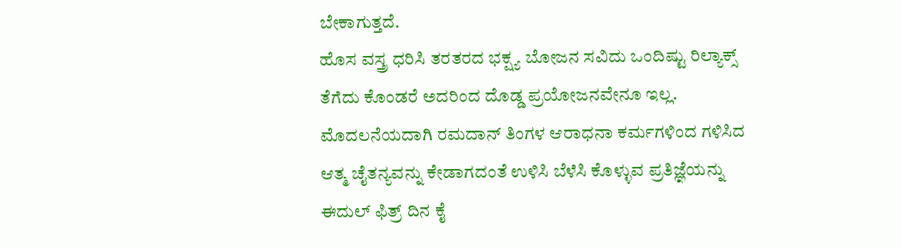ಬೇಕಾಗುತ್ತದೆ.
ಹೊಸ ವಸ್ತ್ರ ಧರಿಸಿ ತರತರದ ಭಕ್ಷ್ಯ ಬೋಜನ ಸವಿದು ಒಂದಿಷ್ಟು ರಿಲ್ಯಾಕ್ಸ್ ತೆಗೆದು ಕೊಂಡರೆ ಅದರಿಂದ ದೊಡ್ಡ ಪ್ರಯೋಜನವೇನೂ ಇಲ್ಲ.
ಮೊದಲನೆಯದಾಗಿ ರಮದಾನ್ ತಿಂಗಳ ಆರಾಧನಾ ಕರ್ಮಗಳಿಂದ ಗಳಿಸಿದ ಆತ್ಮ ಚೈತನ್ಯವನ್ನು ಕೇಡಾಗದಂತೆ ಉಳಿಸಿ ಬೆಳೆಸಿ ಕೊಳ್ಳುವ ಪ್ರತಿಜ್ಞೆಯನ್ನು ಈದುಲ್ ಫಿತ್ರ್ ದಿನ ಕೈ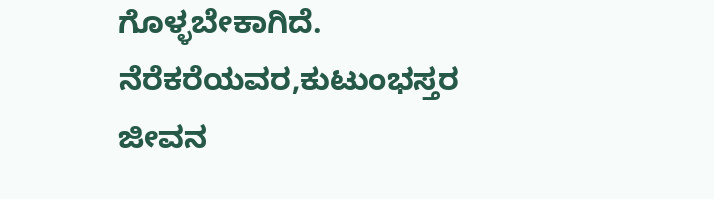ಗೊಳ್ಳಬೇಕಾಗಿದೆ.
ನೆರೆಕರೆಯವರ,ಕುಟುಂಭಸ್ತರ ಜೀವನ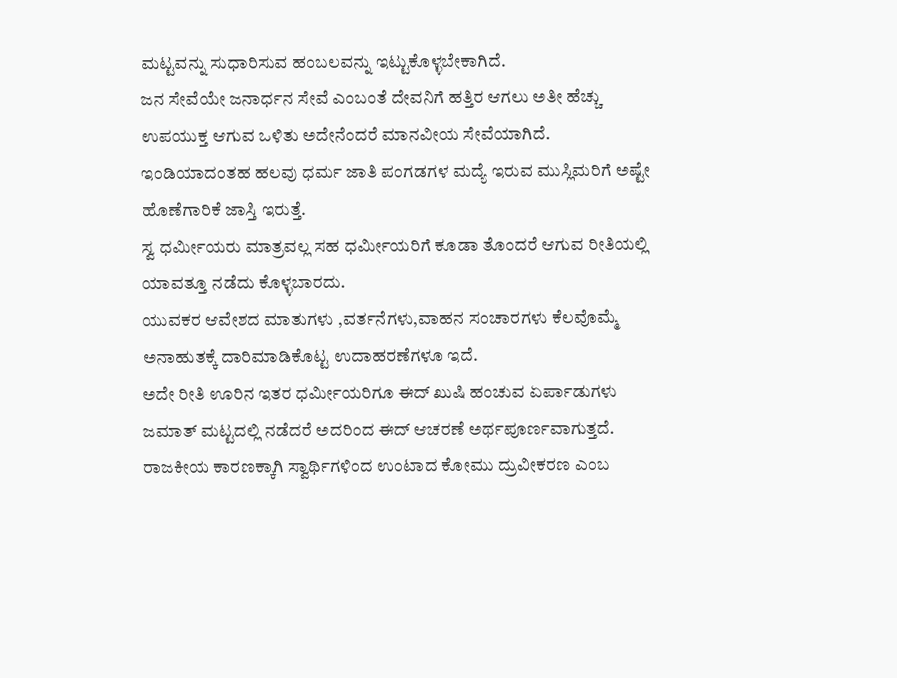ಮಟ್ಟವನ್ನು ಸುಧಾರಿಸುವ ಹಂಬಲವನ್ನು ಇಟ್ಟುಕೊಳ್ಳಬೇಕಾಗಿದೆ.
ಜನ ಸೇವೆಯೇ ಜನಾರ್ಧನ ಸೇವೆ ಎಂಬಂತೆ ದೇವನಿಗೆ ಹತ್ತಿರ ಆಗಲು ಅತೀ ಹೆಚ್ಚು ಉಪಯುಕ್ತ ಆಗುವ ಒಳಿತು ಅದೇನೆಂದರೆ ಮಾನವೀಯ ಸೇವೆಯಾಗಿದೆ.
ಇಂಡಿಯಾದಂತಹ ಹಲವು ಧರ್ಮ ಜಾತಿ ಪಂಗಡಗಳ ಮದ್ಯೆ ಇರುವ ಮುಸ್ಲಿಮರಿಗೆ ಅಷ್ಟೇ ಹೊಣೆಗಾರಿಕೆ ಜಾಸ್ತಿ ಇರುತ್ತೆ.
ಸ್ವ ಧರ್ಮೀಯರು ಮಾತ್ರವಲ್ಲ ಸಹ ಧರ್ಮೀಯರಿಗೆ ಕೂಡಾ ತೊಂದರೆ ಆಗುವ ರೀತಿಯಲ್ಲಿ ಯಾವತ್ತೂ ನಡೆದು ಕೊಳ್ಳಬಾರದು.
ಯುವಕರ ಆವೇಶದ ಮಾತುಗಳು ,ವರ್ತನೆಗಳು,ವಾಹನ ಸಂಚಾರಗಳು ಕೆಲವೊಮ್ಮೆ ಅನಾಹುತಕ್ಕೆ ದಾರಿಮಾಡಿಕೊಟ್ಟ ಉದಾಹರಣೆಗಳೂ ಇದೆ.
ಅದೇ ರೀತಿ ಊರಿನ ಇತರ ಧರ್ಮೀಯರಿಗೂ ಈದ್ ಖುಷಿ ಹಂಚುವ ಏರ್ಪಾಡುಗಳು ಜಮಾತ್ ಮಟ್ಟದಲ್ಲಿ ನಡೆದರೆ ಅದರಿಂದ ಈದ್ ಆಚರಣೆ ಅರ್ಥಪೂರ್ಣವಾಗುತ್ತದೆ.
ರಾಜಕೀಯ ಕಾರಣಕ್ಕಾಗಿ ಸ್ವಾರ್ಥಿಗಳಿಂದ ಉಂಟಾದ ಕೋಮು ದ್ರುವೀಕರಣ ಎಂಬ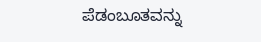ಪೆಡಂಬೂತವನ್ನು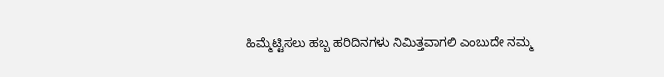ಹಿಮ್ಮೆಟ್ಟಿಸಲು ಹಬ್ಬ ಹರಿದಿನಗಳು ನಿಮಿತ್ತವಾಗಲಿ ಎಂಬುದೇ ನಮ್ಮ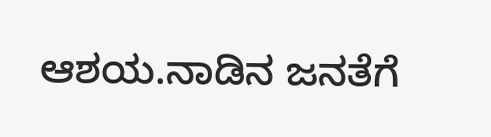ಆಶಯ.ನಾಡಿನ ಜನತೆಗೆ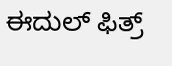ಈದುಲ್ ಫಿತ್ರ್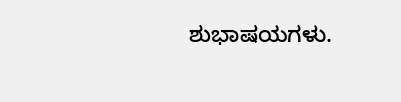ಶುಭಾಷಯಗಳು.